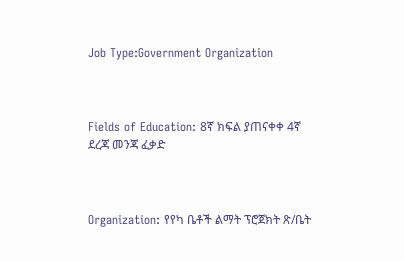Job Type:Government Organization



Fields of Education: 8ኛ ክፍል ያጠናቀቀ 4ኛ ደረጃ መንጃ ፈቃድ



Organization: የየካ ቤቶች ልማት ፕሮጀክት ጽ/ቤት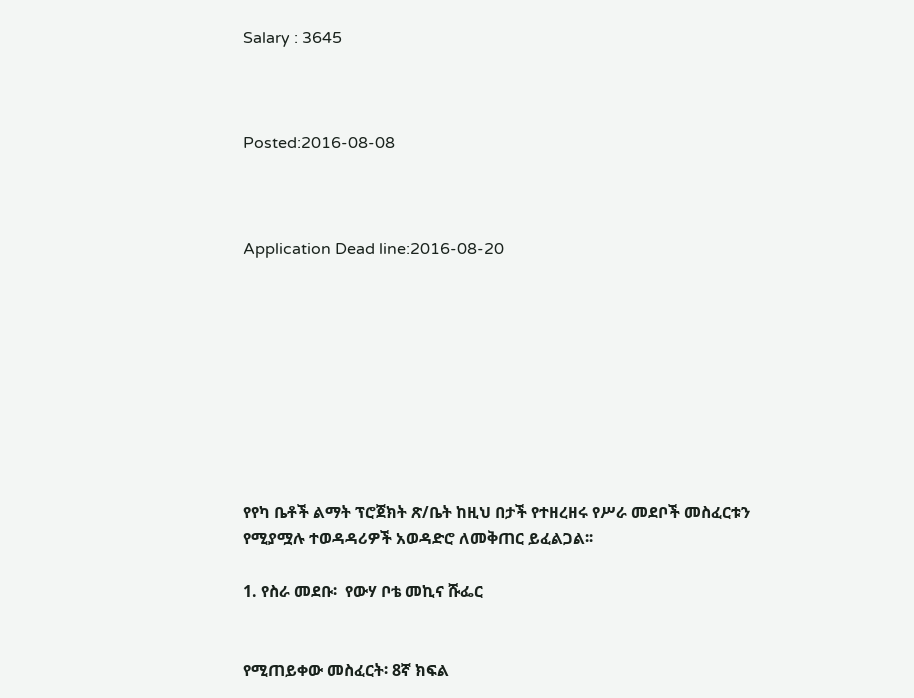Salary : 3645



Posted:2016-08-08



Application Dead line:2016-08-20









የየካ ቤቶች ልማት ፕሮጀክት ጽ/ቤት ከዚህ በታች የተዘረዘሩ የሥራ መደቦች መስፈርቱን የሚያሟሉ ተወዳዳሪዎች አወዳድሮ ለመቅጠር ይፈልጋል፡፡

1. የስራ መደቡ፡  የውሃ ቦቴ መኪና ሹፌር


የሚጠይቀው መስፈርት፡ 8ኛ ክፍል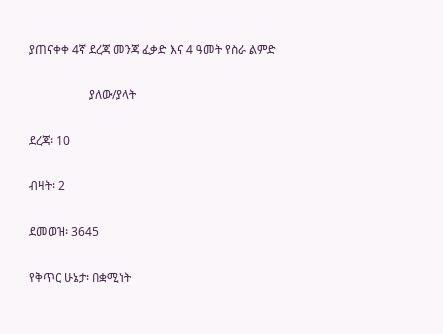ያጠናቀቀ 4ኛ ደረጃ መንጃ ፈቃድ እና 4 ዓመት የስራ ልምድ

                    ያለው/ያላት

ደረጃ፡ 10

ብዛት፡ 2

ደመወዝ፡ 3645

የቅጥር ሁኔታ፡ በቋሚነት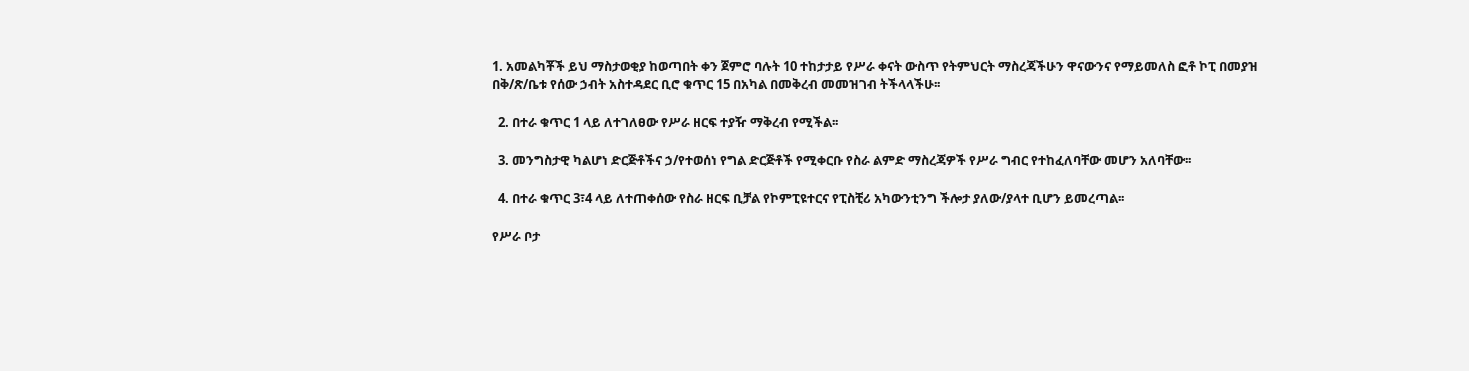1. አመልካቾች ይህ ማስታወቂያ ከወጣበት ቀን ጀምሮ ባሉት 10 ተከታታይ የሥራ ቀናት ውስጥ የትምህርት ማስረጃችሁን ዋናውንና የማይመለስ ፎቶ ኮፒ በመያዝ በቅ/ጽ/ቤቱ የሰው ኃብት አስተዳደር ቢሮ ቁጥር 15 በአካል በመቅረብ መመዝገብ ትችላላችሁ፡፡

  2. በተራ ቁጥር 1 ላይ ለተገለፀው የሥራ ዘርፍ ተያዥ ማቅረብ የሚችል፡፡

  3. መንግስታዊ ካልሆነ ድርጅቶችና ኃ/የተወሰነ የግል ድርጅቶች የሚቀርቡ የስራ ልምድ ማስረጃዎች የሥራ ግብር የተከፈለባቸው መሆን አለባቸው፡፡

  4. በተራ ቁጥር 3፣4 ላይ ለተጠቀሰው የስራ ዘርፍ ቢቻል የኮምፒዩተርና የፒስቺሪ አካውንቲንግ ችሎታ ያለው/ያላተ ቢሆን ይመረጣል፡፡

የሥራ ቦታ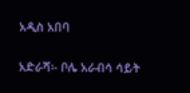አዲስ አበባ

አድራሻ፡- ቦሌ አራብሳ ሳይት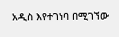አዲስ እየተገነባ በሚገኘው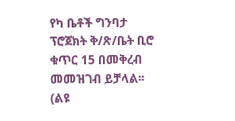የካ ቤቶች ግንባታ ፕሮጀክት ቅ/ጽ/ቤት ቢሮ ቁጥር 15 በመቅረብ መመዝገብ ይቻላል፡፡ (ልዩ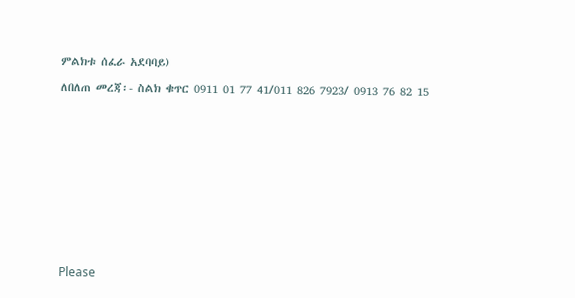ምልክቱ ሰፈራ አደባባይ)

ለበለጠ መረጃ፡- ስልክ ቁጥር 0911 01 77 41/011 826 7923/ 0913 76 82 15













Please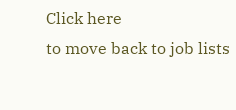Click here
to move back to job lists